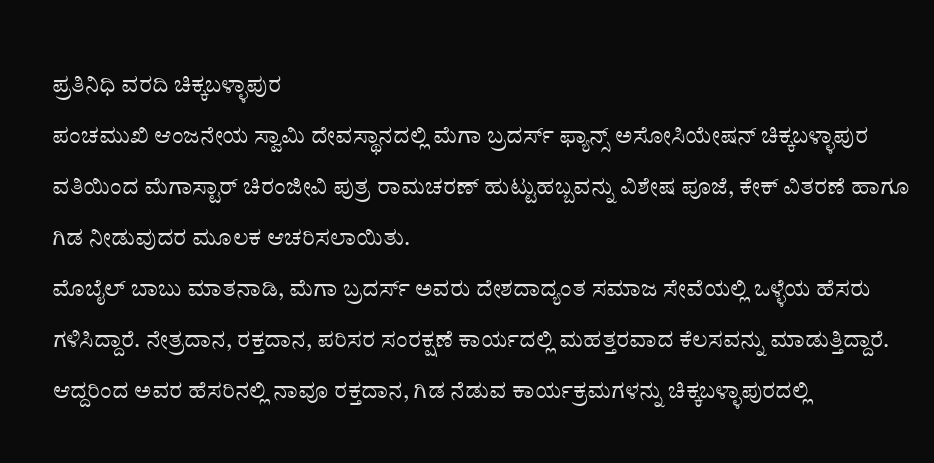ಪ್ರತಿನಿಧಿ ವರದಿ ಚಿಕ್ಕಬಳ್ಳಾಪುರ
ಪಂಚಮುಖಿ ಆಂಜನೇಯ ಸ್ವಾಮಿ ದೇವಸ್ಥಾನದಲ್ಲಿ ಮೆಗಾ ಬ್ರದರ್ಸ್ ಫ್ಯಾನ್ಸ್ ಅಸೋಸಿಯೇಷನ್ ಚಿಕ್ಕಬಳ್ಳಾಪುರ ವತಿಯಿಂದ ಮೆಗಾಸ್ಟಾರ್ ಚಿರಂಜೀವಿ ಪುತ್ರ ರಾಮಚರಣ್ ಹುಟ್ಟುಹಬ್ಬವನ್ನು ವಿಶೇಷ ಪೂಜೆ, ಕೇಕ್ ವಿತರಣೆ ಹಾಗೂ ಗಿಡ ನೀಡುವುದರ ಮೂಲಕ ಆಚರಿಸಲಾಯಿತು.
ಮೊಬೈಲ್ ಬಾಬು ಮಾತನಾಡಿ, ಮೆಗಾ ಬ್ರದರ್ಸ್ ಅವರು ದೇಶದಾದ್ಯಂತ ಸಮಾಜ ಸೇವೆಯಲ್ಲಿ ಒಳ್ಳೆಯ ಹೆಸರು ಗಳಿಸಿದ್ದಾರೆ. ನೇತ್ರದಾನ, ರಕ್ತದಾನ, ಪರಿಸರ ಸಂರಕ್ಷಣೆ ಕಾರ್ಯದಲ್ಲಿ ಮಹತ್ತರವಾದ ಕೆಲಸವನ್ನು ಮಾಡುತ್ತಿದ್ದಾರೆ. ಆದ್ದರಿಂದ ಅವರ ಹೆಸರಿನಲ್ಲಿ ನಾವೂ ರಕ್ತದಾನ, ಗಿಡ ನೆಡುವ ಕಾರ್ಯಕ್ರಮಗಳನ್ನು ಚಿಕ್ಕಬಳ್ಳಾಪುರದಲ್ಲಿ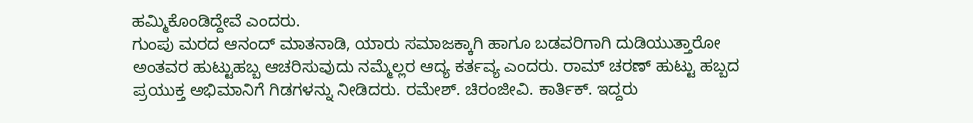ಹಮ್ಮಿಕೊಂಡಿದ್ದೇವೆ ಎಂದರು.
ಗುಂಪು ಮರದ ಆನಂದ್ ಮಾತನಾಡಿ, ಯಾರು ಸಮಾಜಕ್ಕಾಗಿ ಹಾಗೂ ಬಡವರಿಗಾಗಿ ದುಡಿಯುತ್ತಾರೋ ಅಂತವರ ಹುಟ್ಟುಹಬ್ಬ ಆಚರಿಸುವುದು ನಮ್ಮೆಲ್ಲರ ಆದ್ಯ ಕರ್ತವ್ಯ ಎಂದರು. ರಾಮ್ ಚರಣ್ ಹುಟ್ಟು ಹಬ್ಬದ ಪ್ರಯುಕ್ತ ಅಭಿಮಾನಿಗೆ ಗಿಡಗಳನ್ನು ನೀಡಿದರು. ರಮೇಶ್. ಚಿರಂಜೀವಿ. ಕಾರ್ತಿಕ್. ಇದ್ದರು